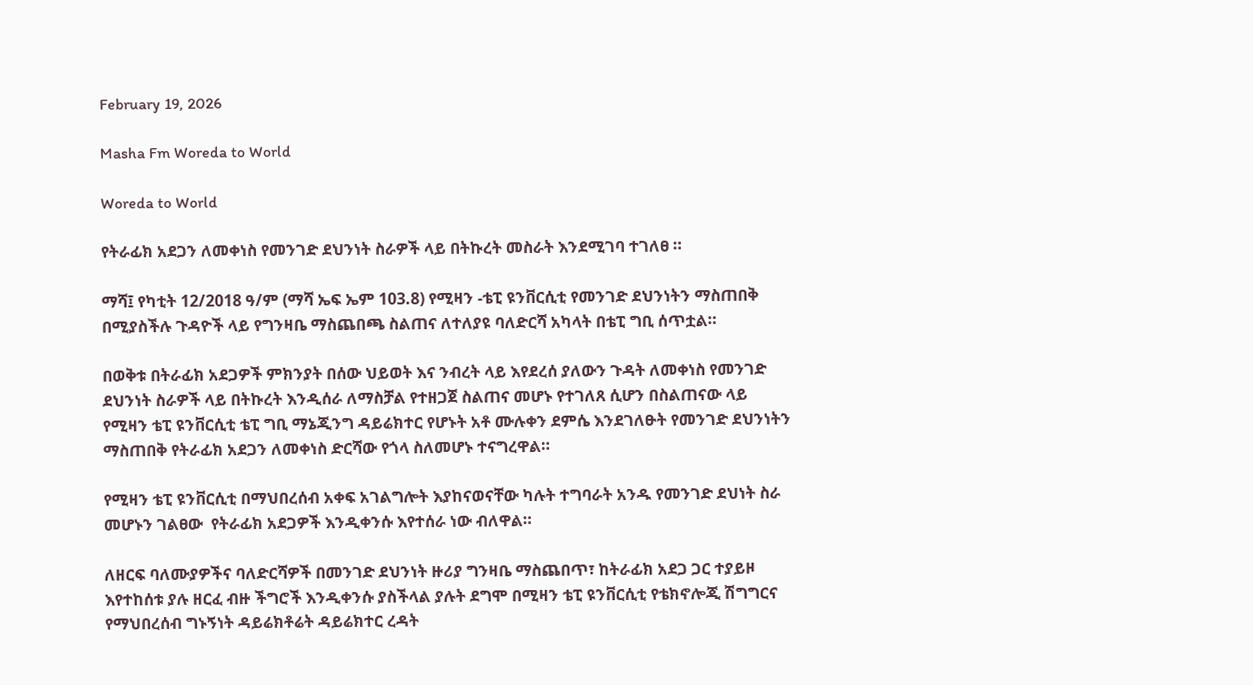February 19, 2026

Masha Fm Woreda to World

Woreda to World

የትራፊክ አደጋን ለመቀነስ የመንገድ ደህንነት ስራዎች ላይ በትኩረት መስራት እንደሚገባ ተገለፀ ።

ማሻ፤ የካቲት 12/2018 ዓ/ም (ማሻ ኤፍ ኤም 103.8) የሚዛን -ቴፒ ዩንቨርሲቲ የመንገድ ደህንነትን ማስጠበቅ በሚያስችሉ ጉዳዮች ላይ የግንዛቤ ማስጨበጫ ስልጠና ለተለያዩ ባለድርሻ አካላት በቴፒ ግቢ ሰጥቷል።

በወቅቱ በትራፊክ አደጋዎች ምክንያት በሰው ህይወት እና ንብረት ላይ እየደረሰ ያለውን ጉዳት ለመቀነስ የመንገድ ደህንነት ስራዎች ላይ በትኩረት እንዲሰራ ለማስቻል የተዘጋጀ ስልጠና መሆኑ የተገለጸ ሲሆን በስልጠናው ላይ የሚዛን ቴፒ ዩንቨርሲቲ ቴፒ ግቢ ማኔጂንግ ዳይሬክተር የሆኑት አቶ ሙሉቀን ደምሴ እንደገለፁት የመንገድ ደህንነትን ማስጠበቅ የትራፊክ አደጋን ለመቀነስ ድርሻው የጎላ ስለመሆኑ ተናግረዋል።

የሚዛን ቴፒ ዩንቨርሲቲ በማህበረሰብ አቀፍ አገልግሎት እያከናወናቸው ካሉት ተግባራት አንዱ የመንገድ ደህነት ስራ መሆኑን ገልፀው  የትራፊክ አደጋዎች እንዲቀንሱ እየተሰራ ነው ብለዋል።

ለዘርፍ ባለሙያዎችና ባለድርሻዎች በመንገድ ደህንነት ዙሪያ ግንዛቤ ማስጨበጥ፣ ከትራፊክ አደጋ ጋር ተያይዞ እየተከሰቱ ያሉ ዘርፈ ብዙ ችግሮች እንዲቀንሱ ያስችላል ያሉት ደግሞ በሚዛን ቴፒ ዩንቨርሲቲ የቴክኖሎጂ ሽግግርና የማህበረሰብ ግኑኝነት ዳይሬክቶሬት ዳይሬክተር ረዳት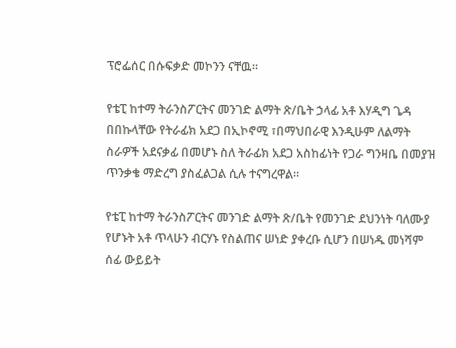ፕሮፌሰር በሱፍቃድ መኮንን ናቸዉ።

የቴፒ ከተማ ትራንስፖርትና መንገድ ልማት ጽ/ቤት ኃላፊ አቶ እሃዲግ ጌዳ በበኩላቸው የትራፊክ አደጋ በኢኮኖሚ ፣በማህበራዊ እንዲሁም ለልማት ስራዎች አደናቃፊ በመሆኑ ስለ ትራፊክ አደጋ አስከፊነት የጋራ ግንዛቤ በመያዝ ጥንቃቄ ማድረግ ያስፈልጋል ሲሉ ተናግረዋል።

የቴፒ ከተማ ትራንስፖርትና መንገድ ልማት ጽ/ቤት የመንገድ ደህንነት ባለሙያ የሆኑት አቶ ጥላሁን ብርሃኑ የስልጠና ሠነድ ያቀረቡ ሲሆን በሠነዱ መነሻም ሰፊ ውይይት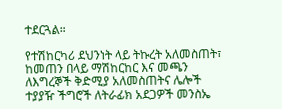ተደርጓል።

የተሽከርካሪ ደህንነት ላይ ትኩረት አለመስጠት፣ ከመጠን በላይ ማሽከርከር እና መጫን ለእግረኞች ቅድሚያ አለመስጠትና ሌሎች ተያያዥ ችግሮች ለትራፊክ አደጋዎች መንስኤ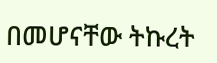በመሆናቸው ትኩረት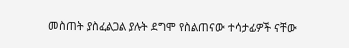መስጠት ያስፈልጋል ያሉት ደግሞ የስልጠናው ተሳታፊዎች ናቸው